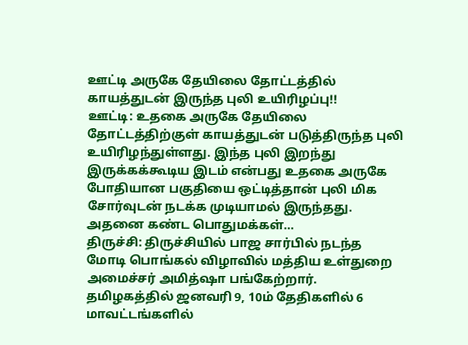ஊட்டி அருகே தேயிலை தோட்டத்தில் காயத்துடன் இருந்த புலி உயிரிழப்பு!!
ஊட்டி: உதகை அருகே தேயிலை தோட்டத்திற்குள் காயத்துடன் படுத்திருந்த புலி உயிரிழந்துள்ளது. இந்த புலி இறந்து இருக்கக்கூடிய இடம் என்பது உதகை அருகே போதியான பகுதியை ஒட்டித்தான் புலி மிக சோர்வுடன் நடக்க முடியாமல் இருந்தது. அதனை கண்ட பொதுமக்கள்…
திருச்சி: திருச்சியில் பாஜ சார்பில் நடந்த மோடி பொங்கல் விழாவில் மத்திய உள்துறை அமைச்சர் அமித்ஷா பங்கேற்றார்.
தமிழகத்தில் ஜனவரி 9, 10ம் தேதிகளில் 6 மாவட்டங்களில்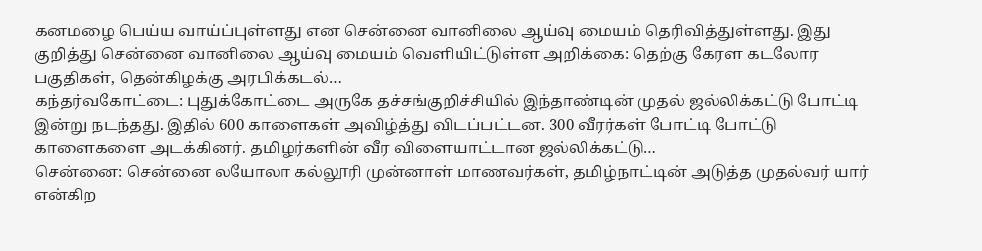கனமழை பெய்ய வாய்ப்புள்ளது என சென்னை வானிலை ஆய்வு மையம் தெரிவித்துள்ளது. இது குறித்து சென்னை வானிலை ஆய்வு மையம் வெளியிட்டுள்ள அறிக்கை: தெற்கு கேரள கடலோர பகுதிகள், தென்கிழக்கு அரபிக்கடல்…
கந்தர்வகோட்டை: புதுக்கோட்டை அருகே தச்சங்குறிச்சியில் இந்தாண்டின் முதல் ஜல்லிக்கட்டு போட்டி இன்று நடந்தது. இதில் 600 காளைகள் அவிழ்த்து விடப்பட்டன. 300 வீரர்கள் போட்டி போட்டு காளைகளை அடக்கினர். தமிழர்களின் வீர விளையாட்டான ஜல்லிக்கட்டு…
சென்னை: சென்னை லயோலா கல்லூரி முன்னாள் மாணவர்கள், தமிழ்நாட்டின் அடுத்த முதல்வர் யார் என்கிற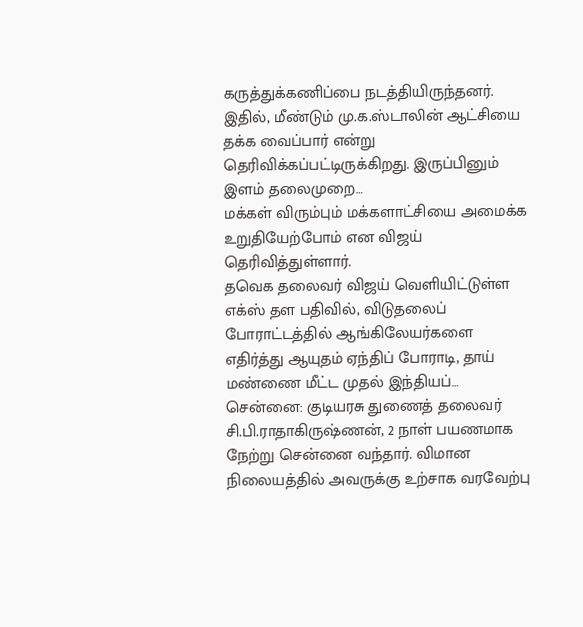கருத்துக்கணிப்பை நடத்தியிருந்தனர். இதில், மீண்டும் மு.க.ஸ்டாலின் ஆட்சியை தக்க வைப்பார் என்று தெரிவிக்கப்பட்டிருக்கிறது. இருப்பினும் இளம் தலைமுறை…
மக்கள் விரும்பும் மக்களாட்சியை அமைக்க உறுதியேற்போம் என விஜய் தெரிவித்துள்ளார்.
தவெக தலைவர் விஜய் வெளியிட்டுள்ள எக்ஸ் தள பதிவில், விடுதலைப் போராட்டத்தில் ஆங்கிலேயர்களை எதிர்த்து ஆயுதம் ஏந்திப் போராடி, தாய் மண்ணை மீட்ட முதல் இந்தியப்…
சென்னை: குடியரசு துணைத் தலைவர் சி.பி.ராதாகிருஷ்ணன், 2 நாள் பயணமாக நேற்று சென்னை வந்தார். விமான நிலையத்தில் அவருக்கு உற்சாக வரவேற்பு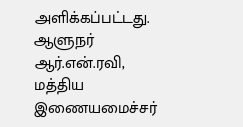அளிக்கப்பட்டது. ஆளுநர் ஆர்.என்.ரவி, மத்திய இணையமைச்சர்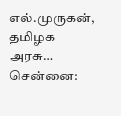எல்.முருகன், தமிழக அரசு…
சென்னை: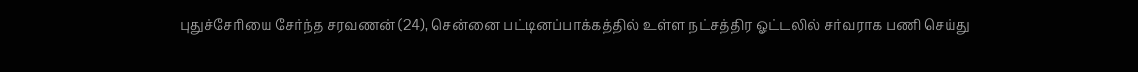புதுச்சேரியை சேர்ந்த சரவணன் (24), சென்னை பட்டினப்பாக்கத்தில் உள்ள நட்சத்திர ஓட்டலில் சர்வராக பணி செய்து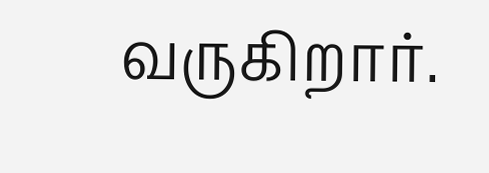வருகிறார்.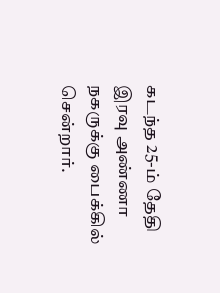கடந்த 25-ம் தேதி இரவு அண்ணா நகருக்கு பைக்கில் சென்றார்.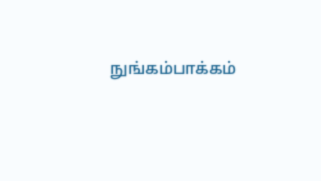நுங்கம்பாக்கம்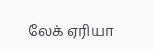லேக் ஏரியா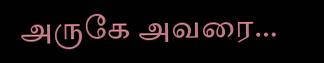அருகே அவரை…